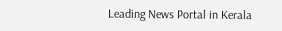Leading News Portal in Kerala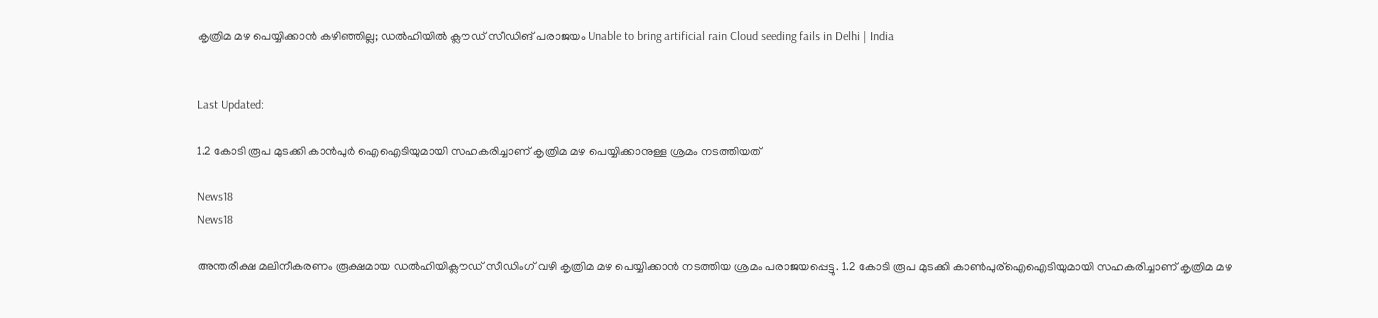കൃത്രിമ മഴ പെയ്യിക്കാൻ കഴിഞ്ഞില്ല; ഡൽഹിയിൽ ക്ലൗഡ് സീഡിങ് പരാജയം Unable to bring artificial rain Cloud seeding fails in Delhi | India


Last Updated:

1.2 കോടി രൂപ മുടക്കി കാന്‍പുര്‍ ഐഐടിയുമായി സഹകരിച്ചാണ് കൃത്രിമ മഴ പെയ്യിക്കാനുള്ള ശ്രമം നടത്തിയത്

News18
News18

അന്തരീക്ഷ മലിനീകരണം രൂക്ഷമായ ഡൽഹിയിക്ലൗഡ് സീഡിംഗ് വഴി കൃത്രിമ മഴ പെയ്യിക്കാൻ നടത്തിയ ശ്രമം പരാജയപ്പെട്ടു. 1.2 കോടി രൂപ മുടക്കി കാൺപുര്ഐഐടിയുമായി സഹകരിച്ചാണ് കൃത്രിമ മഴ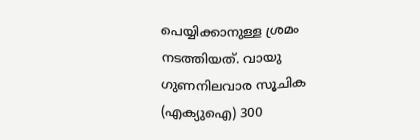പെയ്യിക്കാനുള്ള ശ്രമം നടത്തിയത്. വായു ഗുണനിലവാര സൂചിക (എക്യുഐ) 300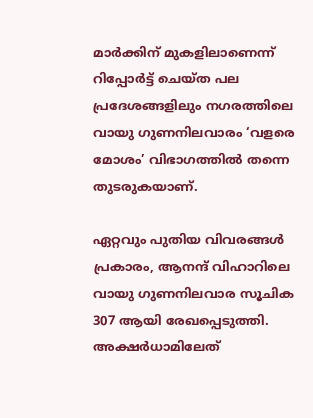മാർക്കിന് മുകളിലാണെന്ന് റിപ്പോർട്ട് ചെയ്ത പല പ്രദേശങ്ങളിലും നഗരത്തിലെ വായു ഗുണനിലവാരം ‘വളരെ മോശം’ വിഭാഗത്തിൽ തന്നെ തുടരുകയാണ്.

ഏറ്റവും പുതിയ വിവരങ്ങൾ പ്രകാരം, ആനന്ദ് വിഹാറിലെ  വായു ഗുണനിലവാര സൂചിക 307 ആയി രേഖപ്പെടുത്തി.  അക്ഷർധാമിലേത്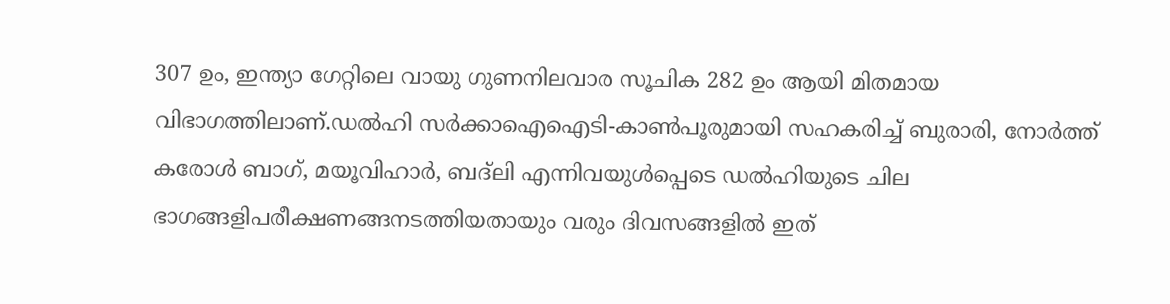307 ഉം, ഇന്ത്യാ ഗേറ്റിലെ വായു ഗുണനിലവാര സൂചിക 282 ഉം ആയി മിതമായ വിഭാഗത്തിലാണ്.ഡൽഹി സർക്കാഐഐടി-കാൺപൂരുമായി സഹകരിച്ച് ബുരാരി, നോർത്ത് കരോൾ ബാഗ്, മയൂവിഹാർ, ബദ്‌ലി എന്നിവയുൾപ്പെടെ ഡൽഹിയുടെ ചില ഭാഗങ്ങളിപരീക്ഷണങ്ങനടത്തിയതായും വരും ദിവസങ്ങളിൽ ഇത്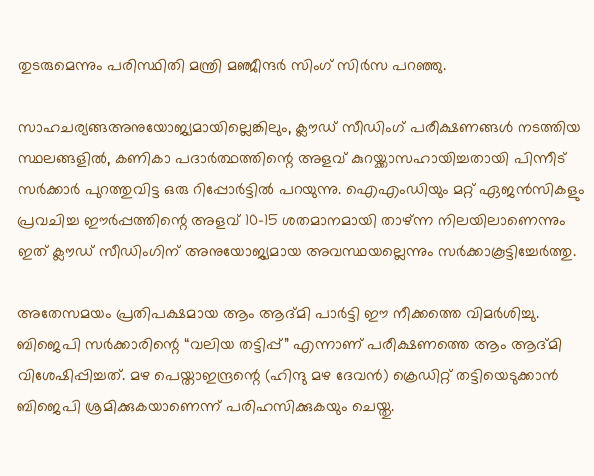തുടരുമെന്നും പരിസ്ഥിതി മന്ത്രി മഞ്ജീന്ദർ സിംഗ് സിർസ പറഞ്ഞു.

സാഹചര്യങ്ങഅനുയോജ്യമായില്ലെങ്കിലും, ക്ലൗഡ് സീഡിംഗ് പരീക്ഷണങ്ങൾ നടത്തിയ സ്ഥലങ്ങളിൽ, കണികാ പദാർത്ഥത്തിന്റെ അളവ് കുറയ്ക്കാസഹായിച്ചതായി പിന്നീട് സർക്കാർ പുറത്തുവിട്ട ഒരു റിപ്പോർട്ടിൽ പറയുന്നു. ഐഎംഡിയും മറ്റ് ഏജൻസികളും പ്രവചിച്ച ഈർപ്പത്തിന്റെ അളവ് 10-15 ശതമാനമായി താഴ്ന്ന നിലയിലാണെന്നും ഇത് ക്ലൗഡ് സീഡിംഗിന് അനുയോജ്യമായ അവസ്ഥയല്ലെന്നും സർക്കാകൂട്ടിച്ചേർത്തു.

അതേസമയം പ്രതിപക്ഷമായ ആം ആദ്മി പാർട്ടി ഈ നീക്കത്തെ വിമർശിച്ചു. ബിജെപി സർക്കാരിന്റെ “വലിയ തട്ടിപ്പ്” എന്നാണ് പരീക്ഷണത്തെ ആം ആദ്മി വിശേഷിപ്പിച്ചത്. മഴ പെയ്താഇന്ദ്രന്റെ (ഹിന്ദു മഴ ദേവൻ) ക്രെഡിറ്റ് തട്ടിയെടുക്കാൻ ബിജെപി ശ്രമിക്കുകയാണെന്ന് പരിഹസിക്കുകയും ചെയ്തു.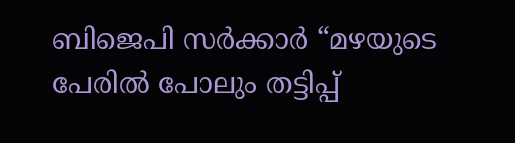ബിജെപി സർക്കാർ “മഴയുടെ പേരിൽ പോലും തട്ടിപ്പ്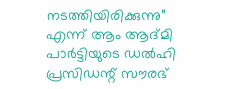നടത്തിയിരിക്കുന്നു” എന്ന് ആം ആദ്മി പാർട്ടിയുടെ ഡൽഹി പ്രസിഡന്റ് സൗരഭ്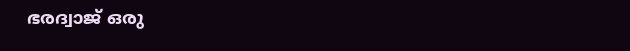ഭരദ്വാജ് ഒരു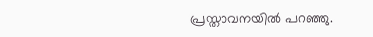പ്രസ്താവനയിൽ പറഞ്ഞു.